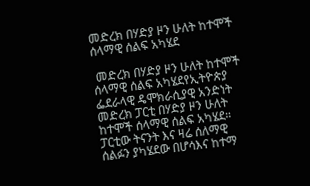መድረክ በሃድያ ዞን ሁለት ከተሞች ሰላማዊ ሰልፍ አካሄደ

 መድረክ በሃድያ ዞን ሁለት ከተሞች ሰላማዊ ሰልፍ አካሄደየኢትዮጵያ ፌደራላዊ ዴሞክራሲያዊ አንድነት መድረክ ፓርቲ በሃድያ ዞን ሁለት ከተሞች ሰላማዊ ሰልፍ አካሄደ።
ፓርቲው ትናንት እና ዛሬ ሰለማዊ ሰልፉን ያካሄደው በሆሳእና ከተማ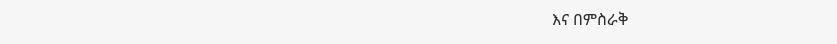እና በምስራቅ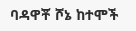ባዳዋቾ ሾኔ ከተሞች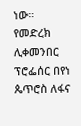ነው።
የመድረክ ሊቀመንበር ፕሮፌሰር በየነ ጴጥሮስ ለፋና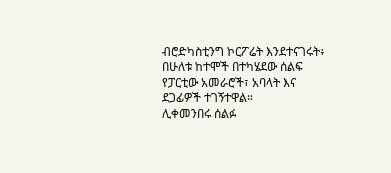ብሮድካስቲንግ ኮርፖሬት እንደተናገሩት፥ በሁለቱ ከተሞች በተካሄደው ሰልፍ የፓርቲው አመራሮች፣ አባላት እና ደጋፊዎች ተገኝተዋል።
ሊቀመንበሩ ሰልፉ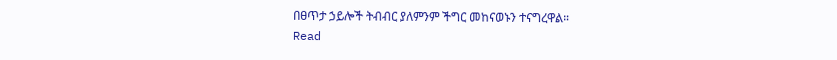በፀጥታ ኃይሎች ትብብር ያለምንም ችግር መከናወኑን ተናግረዋል።
Read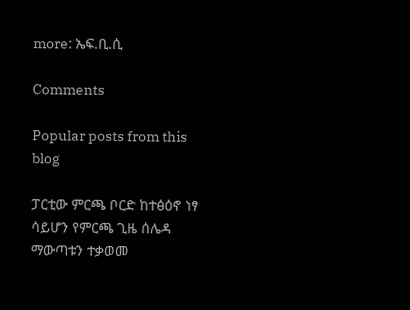more: ኤፍ.ቢ.ሲ

Comments

Popular posts from this blog

ፓርቲው ምርጫ ቦርድ ከተፅዕኖ ነፃ ሳይሆን የምርጫ ጊዜ ሰሌዳ ማውጣቱን ተቃወመ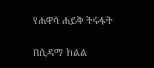የሐዋሳ ሐይቅ ትሩፋት

በሲዳማ ክልል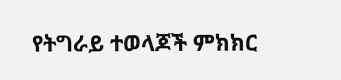የትግራይ ተወላጆች ምክክር